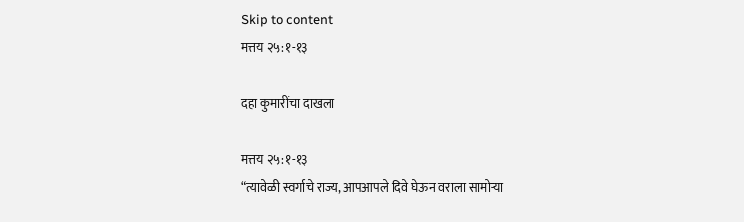Skip to content
मत्तय २५:१-१३

दहा कुमारींचा दाखला

मत्तय २५:१-१३
“त्यावेळी स्वर्गाचे राज्य, आपआपले दिवे घेऊन वराला सामोर्‍या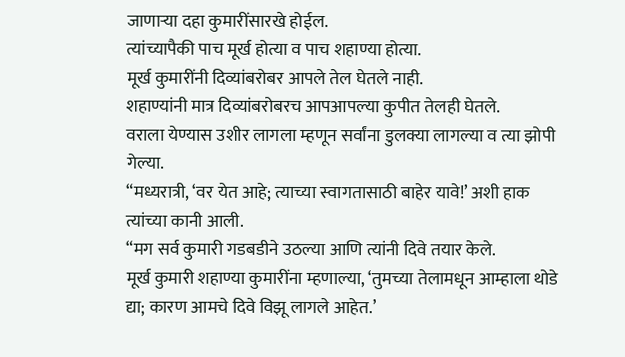जाणार्‍या दहा कुमारींसारखे होईल.
त्यांच्यापैकी पाच मूर्ख होत्या व पाच शहाण्या होत्या.
मूर्ख कुमारींनी दिव्यांबरोबर आपले तेल घेतले नाही.
शहाण्यांनी मात्र दिव्यांबरोबरच आपआपल्या कुपीत तेलही घेतले.
वराला येण्यास उशीर लागला म्हणून सर्वांना डुलक्या लागल्या व त्या झोपी गेल्या.
“मध्यरात्री, ‘वर येत आहे; त्याच्या स्वागतासाठी बाहेर यावे!’ अशी हाक त्यांच्या कानी आली.
“मग सर्व कुमारी गडबडीने उठल्या आणि त्यांनी दिवे तयार केले.
मूर्ख कुमारी शहाण्या कुमारींना म्हणाल्या, ‘तुमच्या तेलामधून आम्हाला थोडे द्या; कारण आमचे दिवे विझू लागले आहेत.’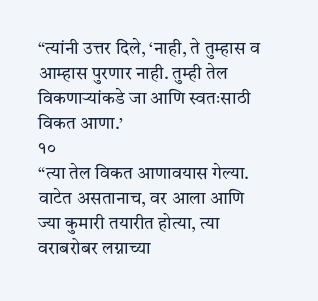“त्यांनी उत्तर दिले, ‘नाही, ते तुम्हास व आम्हास पुरणार नाही. तुम्ही तेल विकणार्‍यांकडे जा आणि स्वतःसाठी विकत आणा.’
१०
“त्या तेल विकत आणावयास गेल्या. वाटेत असतानाच, वर आला आणि ज्या कुमारी तयारीत होत्या, त्या वराबरोबर लग्नाच्या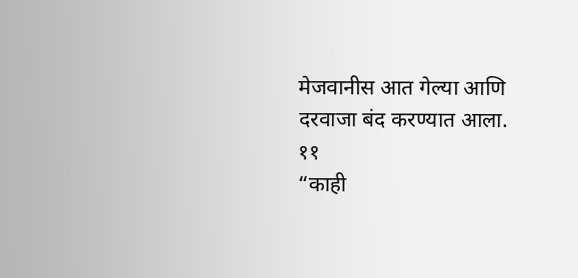मेजवानीस आत गेल्या आणि दरवाजा बंद करण्यात आला.
११
“काही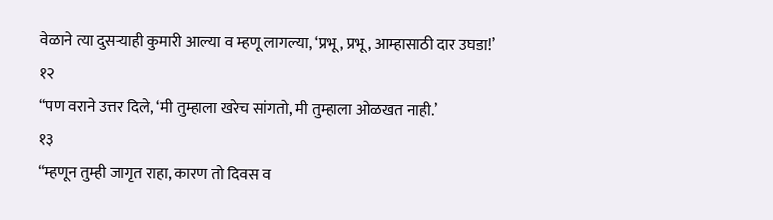वेळाने त्या दुसर्‍याही कुमारी आल्या व म्हणू लागल्या, ‘प्रभू, प्रभू, आम्हासाठी दार उघडा!’
१२
“पण वराने उत्तर दिले, ‘मी तुम्हाला खरेच सांगतो, मी तुम्हाला ओळखत नाही.’
१३
“म्हणून तुम्ही जागृत राहा, कारण तो दिवस व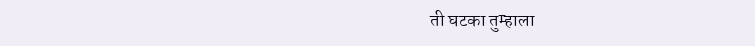ती घटका तुम्हाला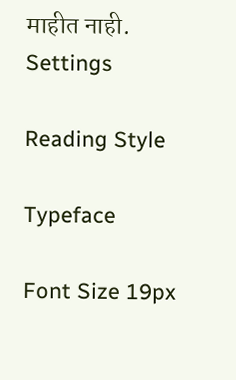माहीत नाही.
Settings

Reading Style

Typeface

Font Size 19px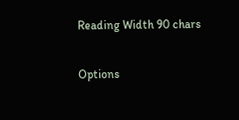Reading Width 90 chars

Options